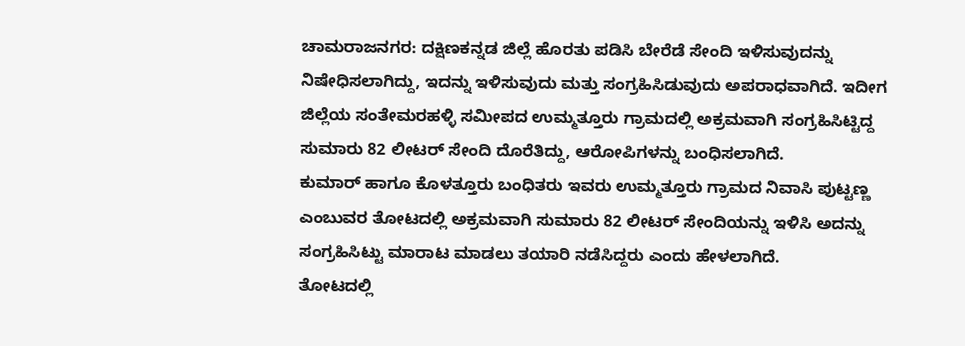ಚಾಮರಾಜನಗರ: ದಕ್ಷಿಣಕನ್ನಡ ಜಿಲ್ಲೆ ಹೊರತು ಪಡಿಸಿ ಬೇರೆಡೆ ಸೇಂದಿ ಇಳಿಸುವುದನ್ನು ನಿಷೇಧಿಸಲಾಗಿದ್ದು, ಇದನ್ನು ಇಳಿಸುವುದು ಮತ್ತು ಸಂಗ್ರಹಿಸಿಡುವುದು ಅಪರಾಧವಾಗಿದೆ. ಇದೀಗ ಜಿಲ್ಲೆಯ ಸಂತೇಮರಹಳ್ಳಿ ಸಮೀಪದ ಉಮ್ಮತ್ತೂರು ಗ್ರಾಮದಲ್ಲಿ ಅಕ್ರಮವಾಗಿ ಸಂಗ್ರಹಿಸಿಟ್ಟಿದ್ದ ಸುಮಾರು 82 ಲೀಟರ್ ಸೇಂದಿ ದೊರೆತಿದ್ದು, ಆರೋಪಿಗಳನ್ನು ಬಂಧಿಸಲಾಗಿದೆ.
ಕುಮಾರ್ ಹಾಗೂ ಕೊಳತ್ತೂರು ಬಂಧಿತರು ಇವರು ಉಮ್ಮತ್ತೂರು ಗ್ರಾಮದ ನಿವಾಸಿ ಪುಟ್ಟಣ್ಣ ಎಂಬುವರ ತೋಟದಲ್ಲಿ ಅಕ್ರಮವಾಗಿ ಸುಮಾರು 82 ಲೀಟರ್ ಸೇಂದಿಯನ್ನು ಇಳಿಸಿ ಅದನ್ನು ಸಂಗ್ರಹಿಸಿಟ್ಟು ಮಾರಾಟ ಮಾಡಲು ತಯಾರಿ ನಡೆಸಿದ್ದರು ಎಂದು ಹೇಳಲಾಗಿದೆ.
ತೋಟದಲ್ಲಿ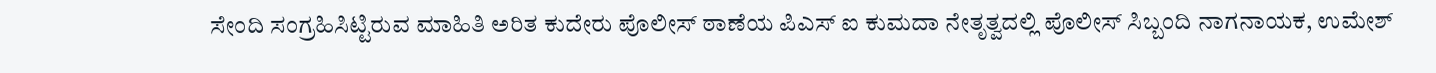ಸೇಂದಿ ಸಂಗ್ರಹಿಸಿಟ್ಟಿರುವ ಮಾಹಿತಿ ಅರಿತ ಕುದೇರು ಪೊಲೀಸ್ ಠಾಣೆಯ ಪಿಎಸ್ ಐ ಕುಮದಾ ನೇತೃತ್ವದಲ್ಲಿ ಪೊಲೀಸ್ ಸಿಬ್ಬಂದಿ ನಾಗನಾಯಕ, ಉಮೇಶ್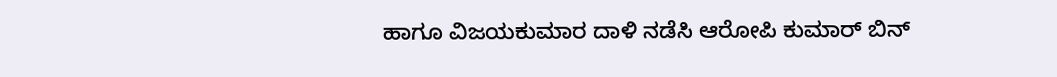ಹಾಗೂ ವಿಜಯಕುಮಾರ ದಾಳಿ ನಡೆಸಿ ಆರೋಪಿ ಕುಮಾರ್ ಬಿನ್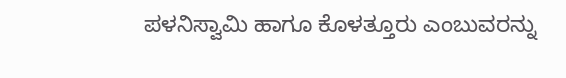ಪಳನಿಸ್ವಾಮಿ ಹಾಗೂ ಕೊಳತ್ತೂರು ಎಂಬುವರನ್ನು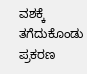ವಶಕ್ಕೆ ತಗೆದುಕೊಂಡು ಪ್ರಕರಣ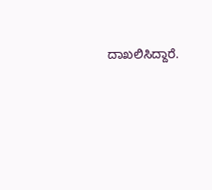ದಾಖಲಿಸಿದ್ದಾರೆ.